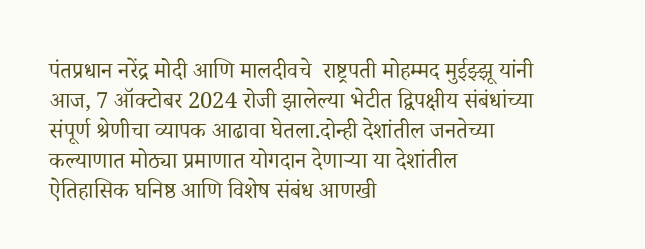पंतप्रधान नरेंद्र मोदी आणि मालदीवचे  राष्ट्रपती मोहम्मद मुईझ्झू यांनी आज, 7 ऑक्टोबर 2024 रोजी झालेल्या भेटीत द्विपक्षीय संबंधांच्या संपूर्ण श्रेणीचा व्यापक आढावा घेतला.दोन्ही देशांतील जनतेच्या कल्याणात मोठ्या प्रमाणात योगदान देणाऱ्या या देशांतील ऐतिहासिक घनिष्ठ आणि विशेष संबंध आणखी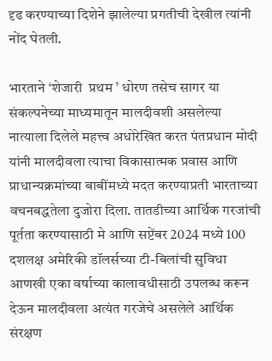दृढ करण्याच्या दिशेने झालेल्या प्रगतीची देखील त्यांनी नोंद घेतली.

भारताने ‘शेजारी  प्रथम ’ धोरण तसेच सागर या संकल्पनेच्या माध्यमातून मालदीवशी असलेल्या नात्याला दिलेले महत्त्व अधोरेखित करत पंतप्रधान मोदी यांनी मालदीवला त्याचा विकासात्मक प्रवास आणि प्राधान्यक्रमांच्या बाबींमध्ये मदत करण्याप्रती भारताच्या वचनबद्धतेला दुजोरा दिला. तातडीच्या आर्थिक गरजांची पूर्तता करण्यासाठी मे आणि सप्टेंबर 2024 मध्ये 100 दशलक्ष अमेरिकी डॉलर्सच्या टी-बिलांची सुविधा आणखी एका वर्षाच्या कालावधीसाठी उपलब्ध करून देऊन मालदीवला अत्यंत गरजेचे असलेले आर्थिक संरक्षण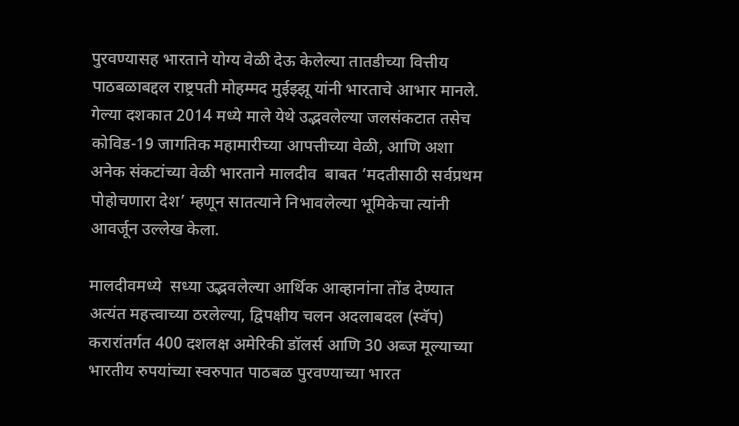पुरवण्यासह भारताने योग्य वेळी देऊ केलेल्या तातडीच्या वित्तीय पाठबळाबद्दल राष्ट्रपती मोहम्मद मुईझ्झू यांनी भारताचे आभार मानले. गेल्या दशकात 2014 मध्ये माले येथे उद्भवलेल्या जलसंकटात तसेच कोविड-19 जागतिक महामारीच्या आपत्तीच्या वेळी, आणि अशा अनेक संकटांच्या वेळी भारताने मालदीव  बाबत ‘मदतीसाठी सर्वप्रथम पोहोचणारा देश’ म्हणून सातत्याने निभावलेल्या भूमिकेचा त्यांनी आवर्जून उल्लेख केला.

मालदीवमध्ये  सध्या उद्भवलेल्या आर्थिक आव्हानांना तोंड देण्यात अत्यंत महत्त्वाच्या ठरलेल्या, द्विपक्षीय चलन अदलाबदल (स्वॅप) करारांतर्गत 400 दशलक्ष अमेरिकी डॉलर्स आणि 30 अब्ज मूल्याच्या भारतीय रुपयांच्या स्वरुपात पाठबळ पुरवण्याच्या भारत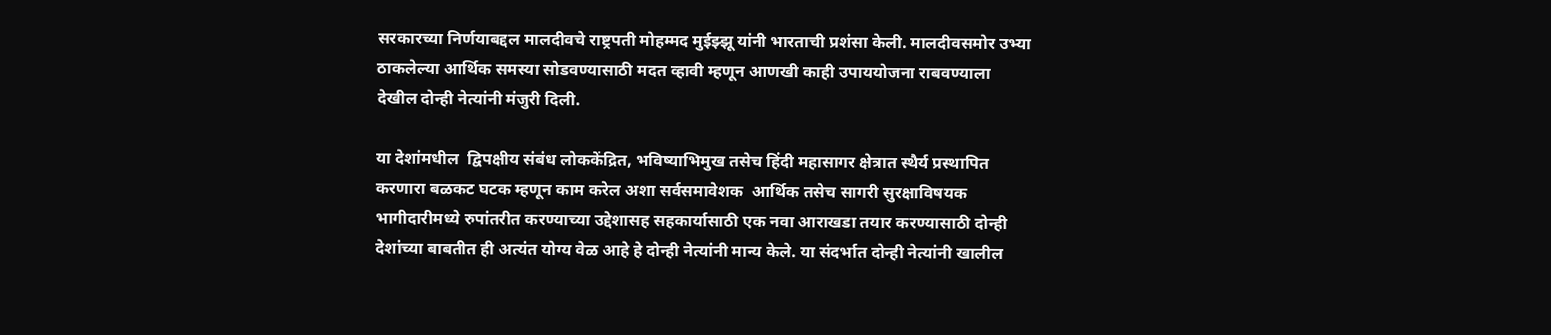सरकारच्या निर्णयाबद्दल मालदीवचे राष्ट्रपती मोहम्मद मुईझ्झू यांनी भारताची प्रशंसा केली. मालदीवसमोर उभ्या ठाकलेल्या आर्थिक समस्या सोडवण्यासाठी मदत व्हावी म्हणून आणखी काही उपाययोजना राबवण्याला देखील दोन्ही नेत्यांनी मंजुरी दिली.

या देशांमधील  द्विपक्षीय संबंध लोककेंद्रित, भविष्याभिमुख तसेच हिंदी महासागर क्षेत्रात स्थैर्य प्रस्थापित करणारा बळकट घटक म्हणून काम करेल अशा सर्वसमावेशक  आर्थिक तसेच सागरी सुरक्षाविषयक भागीदारीमध्ये रुपांतरीत करण्याच्या उद्देशासह सहकार्यासाठी एक नवा आराखडा तयार करण्यासाठी दोन्ही देशांच्या बाबतीत ही अत्यंत योग्य वेळ आहे हे दोन्ही नेत्यांनी मान्य केले. या संदर्भात दोन्ही नेत्यांनी खालील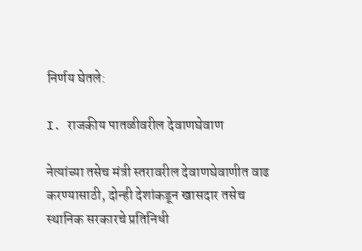निर्णय घेतले:

I. राजकीय पातळीवरील देवाणघेवाण

नेत्यांच्या तसेच मंत्री स्तरावरील देवाणघेवाणीत वाढ करण्यासाठी, दोन्ही देशांकडून खासदार तसेच स्थानिक सरकारचे प्रतिनिधी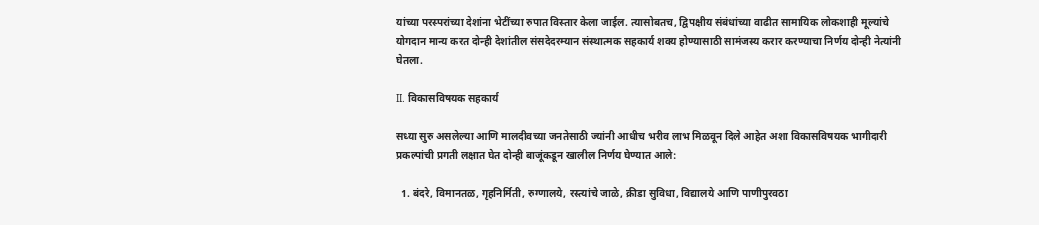यांच्या परस्परांच्या देशांना भेटींच्या रुपात विस्तार केला जाईल. त्यासोबतच, द्विपक्षीय संबंधांच्या वाढीत सामायिक लोकशाही मूल्यांचे योगदान मान्य करत दोन्ही देशांतील संसदेदरम्यान संस्थात्मक सहकार्य शक्य होण्यासाठी सामंजस्य करार करण्याचा निर्णय दोन्ही नेत्यांनी घेतला.

II. विकासविषयक सहकार्य

सध्या सुरु असलेल्या आणि मालदीवच्या जनतेसाठी ज्यांनी आधीच भरीव लाभ मिळवून दिले आहेत अशा विकासविषयक भागीदारी प्रकल्पांची प्रगती लक्षात घेत दोन्ही बाजूंकडून खालील निर्णय घेण्यात आले:

  1. बंदरे, विमानतळ, गृहनिर्मिती, रुग्णालये, रस्त्यांचे जाळे, क्रीडा सुविधा, विद्यालये आणि पाणीपुरवठा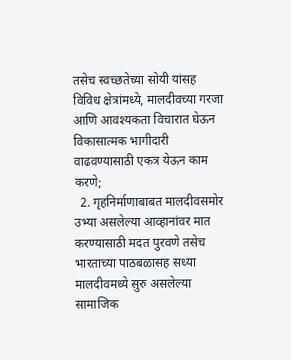तसेच स्वच्छतेच्या सोयी यांसह विविध क्षेत्रांमध्ये, मालदीवच्या गरजा आणि आवश्यकता विचारात घेऊन विकासात्मक भागीदारी वाढवण्यासाठी एकत्र येऊन काम करणे;
  2. गृहनिर्माणाबाबत मालदीवसमोर उभ्या असलेल्या आव्हानांवर मात करण्यासाठी मदत पुरवणे तसेच भारताच्या पाठबळासह सध्या मालदीवमध्ये सुरु असलेल्या सामाजिक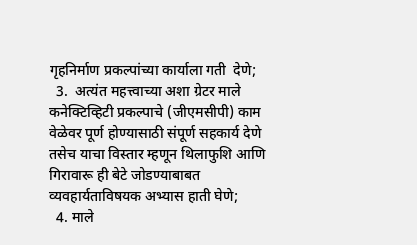गृहनिर्माण प्रकल्पांच्या कार्याला गती  देणे;
  3.  अत्यंत महत्त्वाच्या अशा ग्रेटर माले कनेक्टिव्हिटी प्रकल्पाचे (जीएमसीपी) काम वेळेवर पूर्ण होण्यासाठी संपूर्ण सहकार्य देणे तसेच याचा विस्तार म्हणून थिलाफुशि आणि गिरावारू ही बेटे जोडण्याबाबत व्यवहार्यताविषयक अभ्यास हाती घेणे;
  4. माले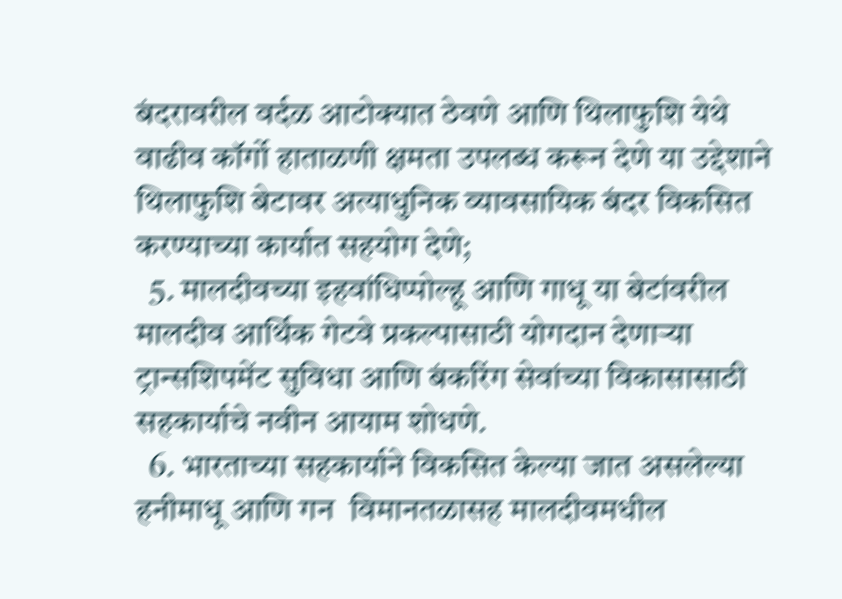बंदरावरील वर्दळ आटोक्यात ठेवणे आणि थिलाफुशि येथे वाढीव कॉर्गो हाताळणी क्षमता उपलब्ध करून देणे या उद्देशाने थिलाफुशि बेटावर अत्याधुनिक व्यावसायिक बंदर विकसित करण्याच्या कार्यात सहयोग देणे;
  5. मालदीवच्या इहवांधिप्पोल्हू आणि गाधू या बेटांवरील मालदीव आर्थिक गेटवे प्रकल्पासाठी योगदान देणाऱ्या ट्रान्सशिपमेंट सुविधा आणि बंकरिंग सेवांच्या विकासासाठी सहकार्याचे नवीन आयाम शोधणे.
  6. भारताच्या सहकार्याने विकसित केल्या जात असलेल्या हनीमाधू आणि गन  विमानतळासह मालदीवमधील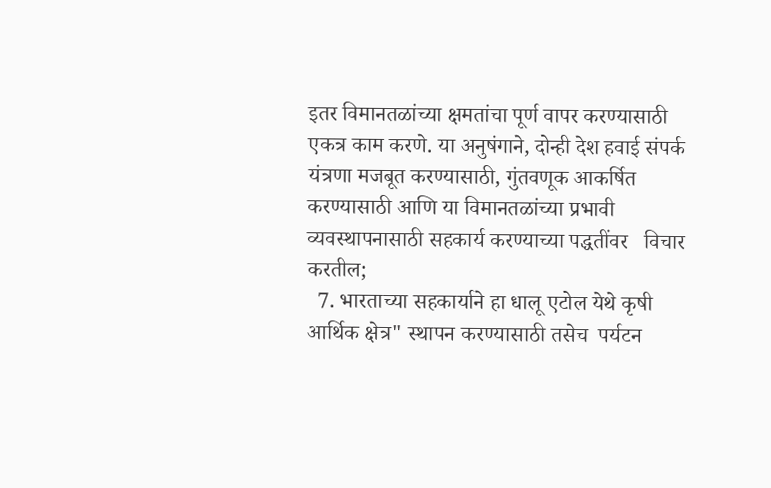इतर विमानतळांच्या क्षमतांचा पूर्ण वापर करण्यासाठी एकत्र काम करणे. या अनुषंगाने, दोन्ही देश हवाई संपर्क यंत्रणा मजबूत करण्यासाठी, गुंतवणूक आकर्षित करण्यासाठी आणि या विमानतळांच्या प्रभावी  व्यवस्थापनासाठी सहकार्य करण्याच्या पद्धतींवर   विचार करतील;
  7. भारताच्या सहकार्याने हा धालू एटोल येथे कृषी आर्थिक क्षेत्र" स्थापन करण्यासाठी तसेच  पर्यटन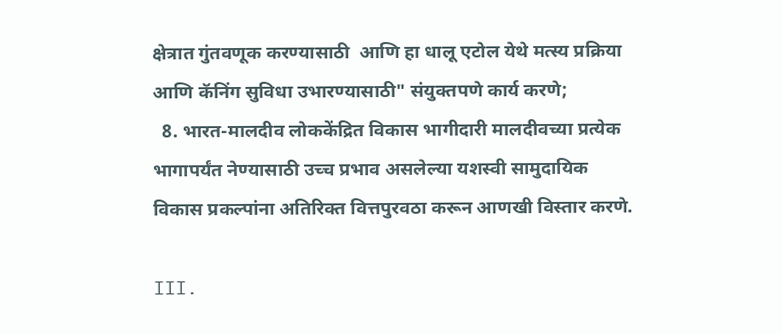क्षेत्रात गुंतवणूक करण्यासाठी  आणि हा धालू एटोल येथे मत्स्य प्रक्रिया आणि कॅनिंग सुविधा उभारण्यासाठी" संयुक्तपणे कार्य करणे;
  8. भारत-मालदीव लोककेंद्रित विकास भागीदारी मालदीवच्या प्रत्येक भागापर्यंत नेण्यासाठी उच्च प्रभाव असलेल्या यशस्वी सामुदायिक विकास प्रकल्पांना अतिरिक्त वित्तपुरवठा करून आणखी विस्तार करणे.

III.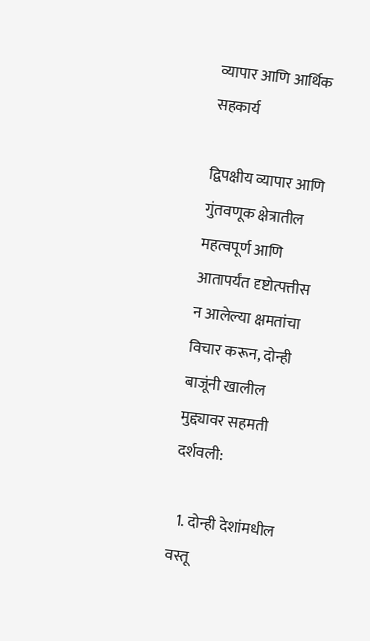व्यापार आणि आर्थिक सहकार्य

द्विपक्षीय व्यापार आणि गुंतवणूक क्षेत्रातील महत्वपूर्ण आणि आतापर्यंत दृष्टोत्पत्तीस न आलेल्या क्षमतांचा विचार करून, दोन्ही बाजूंनी खालील मुद्द्यावर सहमती दर्शवली:

  1. दोन्ही देशांमधील वस्तू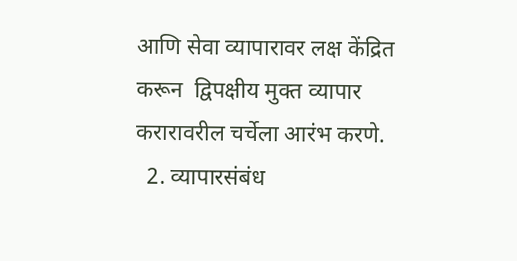आणि सेवा व्यापारावर लक्ष केंद्रित करून  द्विपक्षीय मुक्त व्यापार करारावरील चर्चेला आरंभ करणे.
  2. व्यापारसंबंध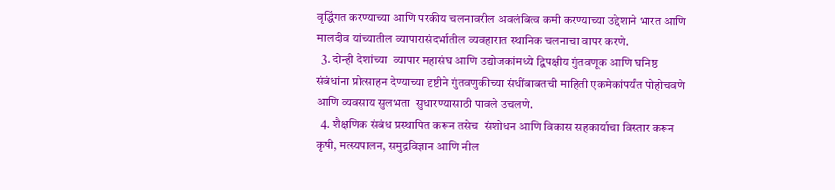वृद्धिंगत करण्याच्या आणि परकीय चलनावरील अवलंबित्व कमी करण्याच्या उद्देशाने भारत आणि मालदीव यांच्यातील व्यापारासंदर्भातील व्यवहारात स्थानिक चलनाचा वापर करणे.
  3. दोन्ही देशांच्या  व्यापार महासंघ आणि उद्योजकांमध्ये द्विपक्षीय गुंतवणूक आणि घनिष्ठ संबंधांना प्रोत्साहन देण्याच्या दृष्टीने गुंतवणुकीच्या संधींबाबतची माहिती एकमेकांपर्यंत पोहोचवणे आणि व्यवसाय सुलभता  सुधारण्यासाठी पावले उचलणे.
  4. शैक्षणिक संबंध प्रस्थापित करून तसेच  संशोधन आणि विकास सहकार्याचा विस्तार करून कृषी, मत्स्यपालन, समुद्रविज्ञान आणि नील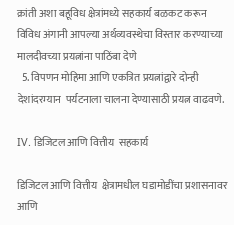क्रांती अशा बहूविध क्षेत्रांमध्ये सहकार्य बळकट करून विविध अंगानी आपल्या अर्थव्यवस्थेचा विस्तार करण्याच्या मालदीवच्या प्रयत्नांना पाठिंबा देणे
  5. विपणन मोहिमा आणि एकत्रित प्रयत्नांद्वारे दोन्ही देशांदरम्यान  पर्यटनाला चालना देण्यासाठी प्रयत्न वाढवणे.

IV. डिजिटल आणि वित्तीय  सहकार्य

डिजिटल आणि वित्तीय  क्षेत्रामधील घडामोडींचा प्रशासनावर आणि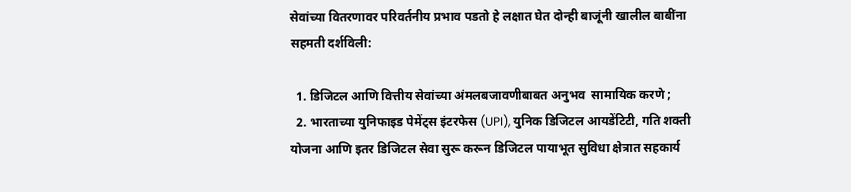सेवांच्या वितरणावर परिवर्तनीय प्रभाव पडतो हे लक्षात घेत दोन्ही बाजूंनी खालील बाबींना सहमती दर्शविली:

  1. डिजिटल आणि वित्तीय सेवांच्या अंमलबजावणीबाबत अनुभव  सामायिक करणे ;
  2. भारताच्या युनिफाइड पेमेंट्स इंटरफेस (UPI), युनिक डिजिटल आयडेंटिटी, गति शक्ती योजना आणि इतर डिजिटल सेवा सुरू करून डिजिटल पायाभूत सुविधा क्षेत्रात सहकार्य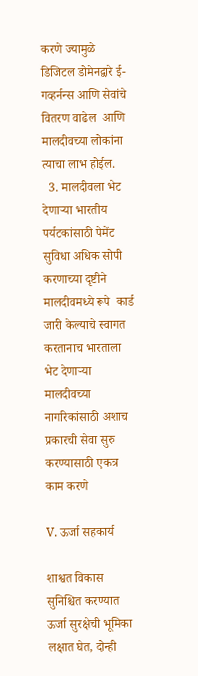करणे ज्यामुळे डिजिटल डोमेनद्वारे ई-गव्हर्नन्स आणि सेवांचे वितरण वाढेल  आणि  मालदीवच्या लोकांना त्याचा लाभ होईल.
  3. मालदीवला भेट देणाऱ्या भारतीय पर्यटकांसाठी पेमेंट सुविधा अधिक सोपी करणाच्या दृष्टीने मालदीवमध्ये रूपे  कार्ड जारी केल्याचे स्वागत करतानाच भारताला भेट देणाऱ्या मालदीवच्या नागरिकांसाठी अशाच प्रकारची सेवा सुरु करण्यासाठी एकत्र काम करणे

V. ऊर्जा सहकार्य

शाश्वत विकास सुनिश्चित करण्यात ऊर्जा सुरक्षेची भूमिका लक्षात घेत, दोन्ही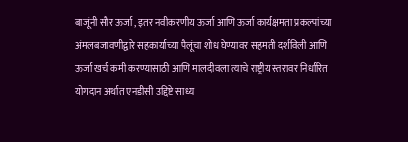बाजूंनी सौर ऊर्जा , इतर नवीकरणीय ऊर्जा आणि ऊर्जा कार्यक्षमता प्रकल्पांच्या अंमलबजावणीद्वारे सहकार्याच्या पैलूंचा शोध घेण्यावर सहमती दर्शविली आणि ऊर्जा खर्च कमी करण्यासाठी आणि मालदीवला त्याचे राष्ट्रीय स्तरावर निर्धारित योगदान अर्थात एनडीसी उद्दिष्टे साध्य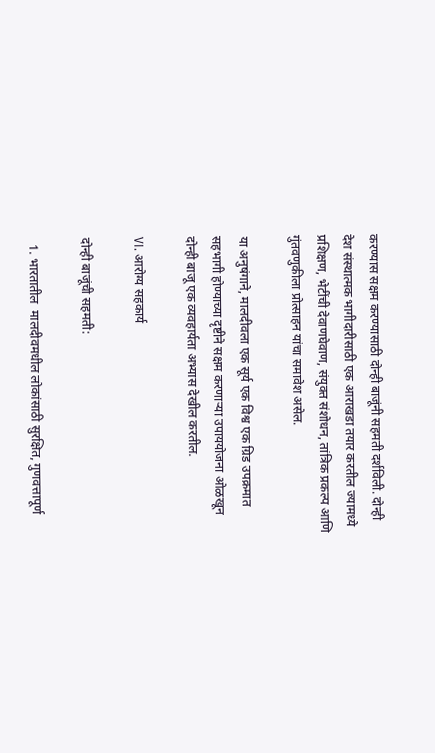करण्यास सक्षम करण्यासाठी दोन्ही बाजूंनी सहमती दर्शविली. दोन्ही देश संस्थात्मक भागीदारीसाठी एक आराखडा तयार करतील ज्यामध्ये प्रशिक्षण, भेटींची देवाणघेवाण, संयुक्त संशोधन, तांत्रिक प्रकल्प आणि गुंतवणुकीला प्रोत्साहन यांचा समावेश असेल.

या अनुषंगाने, मालदीवला एक सूर्य एक विश्व एक ग्रिड उपक्रमात सहभागी होण्याच्या दृष्टीने सक्षम करणाऱ्या उपाययोजना ओळखून दोन्ही बाजू एक व्यवहार्यता अभ्यास देखील करतील.

VI. आरोग्य सहकार्य

दोन्ही बाजूंची सहमती:

  1. भारतातील  मालदीवमधील लोकांसाठी सुरक्षित, गुणवत्तापूर्ण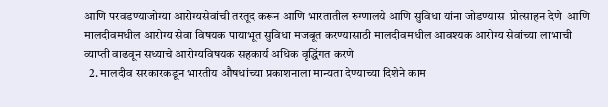आणि परवडण्याजोग्या आरोग्यसेवांची तरतूद करून आणि भारतातील रुग्णालये आणि सुविधा यांना जोडण्यास  प्रोत्साहन देणे  आणि मालदीवमधील आरोग्य सेवा विषयक पायाभूत सुविधा मजबूत करण्यासाठी मालदीवमधील आवश्यक आरोग्य सेवांच्या लाभाची व्याप्ती वाढवून सध्याचे आरोग्यविषयक सहकार्य अधिक वृद्धिंगत करणे
  2. मालदीव सरकारकडून भारतीय औषधांच्या प्रकाशनाला मान्यता देण्याच्या दिशेने काम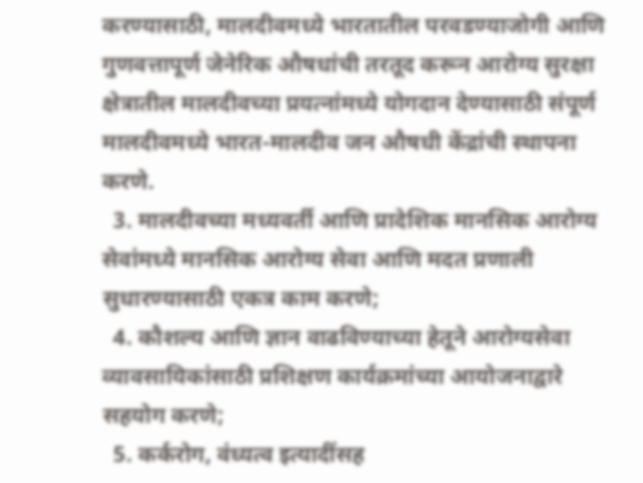करण्यासाठी, मालदीवमध्ये भारतातील परवडण्याजोगी आणि गुणवत्तापूर्ण जेनेरिक औषधांची तरतूद करून आरोग्य सुरक्षा क्षेत्रातील मालदीवच्या प्रयत्नांमध्ये योगदान देण्यासाठी संपूर्ण मालदीवमध्ये भारत-मालदीव जन औषधी केंद्रांची स्थापना करणे.
  3. मालदीवच्या मध्यवर्ती आणि प्रादेशिक मानसिक आरोग्य सेवांमध्ये मानसिक आरोग्य सेवा आणि मदत प्रणाली सुधारण्यासाठी एकत्र काम करणे;
  4. कौशल्य आणि ज्ञान वाढविण्याच्या हेतूने आरोग्यसेवा व्यावसायिकांसाठी प्रशिक्षण कार्यक्रमांच्या आयोजनाद्वारे सहयोग करणे;
  5. कर्करोग, वंध्यत्व इत्यादींसह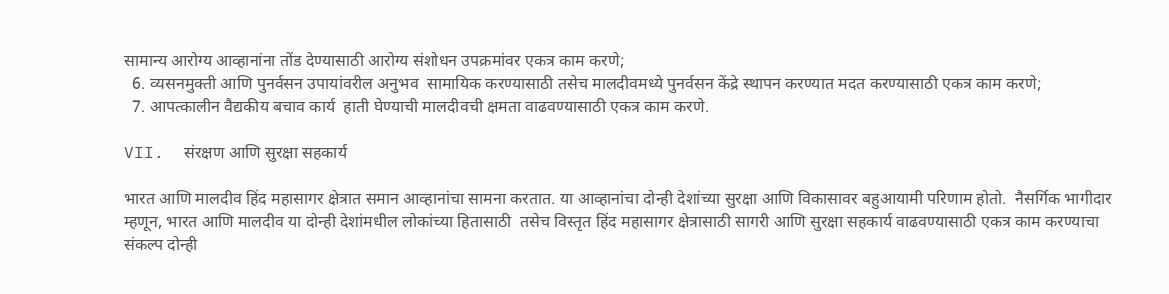सामान्य आरोग्य आव्हानांना तोंड देण्यासाठी आरोग्य संशोधन उपक्रमांवर एकत्र काम करणे;
  6. व्यसनमुक्ती आणि पुनर्वसन उपायांवरील अनुभव  सामायिक करण्यासाठी तसेच मालदीवमध्ये पुनर्वसन केंद्रे स्थापन करण्यात मदत करण्यासाठी एकत्र काम करणे;
  7. आपत्कालीन वैद्यकीय बचाव कार्य  हाती घेण्याची मालदीवची क्षमता वाढवण्यासाठी एकत्र काम करणे.

VII.  संरक्षण आणि सुरक्षा सहकार्य

भारत आणि मालदीव हिंद महासागर क्षेत्रात समान आव्हानांचा सामना करतात. या आव्हानांचा दोन्ही देशांच्या सुरक्षा आणि विकासावर बहुआयामी परिणाम होतो.  नैसर्गिक भागीदार म्हणून, भारत आणि मालदीव या दोन्ही देशांमधील लोकांच्या हितासाठी  तसेच विस्तृत हिंद महासागर क्षेत्रासाठी सागरी आणि सुरक्षा सहकार्य वाढवण्यासाठी एकत्र काम करण्याचा संकल्प दोन्ही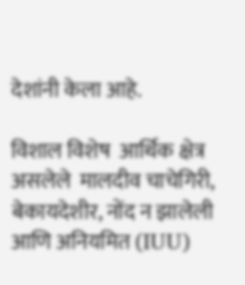देशांनी केला आहे.

विशाल विशेष  आर्थिक क्षेत्र असलेले  मालदीव चाचेगिरी, बेकायदेशीर, नोंद न झालेली आणि अनियमित (IUU)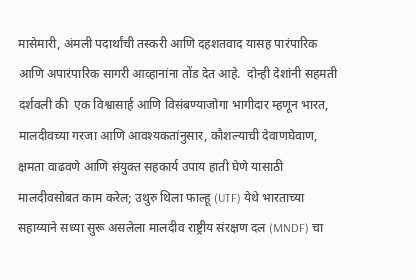मासेमारी, अंमली पदार्थांची तस्करी आणि दहशतवाद यासह पारंपारिक आणि अपारंपारिक सागरी आव्हानांना तोंड देत आहे.  दोन्ही देशांनी सहमती दर्शवली की  एक विश्वासार्ह आणि विसंबण्याजोगा भागीदार म्हणून भारत, मालदीवच्या गरजा आणि आवश्यकतांनुसार, कौशल्याची देवाणघेवाण, क्षमता वाढवणे आणि संयुक्त सहकार्य उपाय हाती घेणे यासाठी मालदीवसोबत काम करेल; उथुरु थिला फाल्हू (UTF) येथे भारताच्या सहाय्याने सध्या सुरू असलेला मालदीव राष्ट्रीय संरक्षण दल (MNDF) चा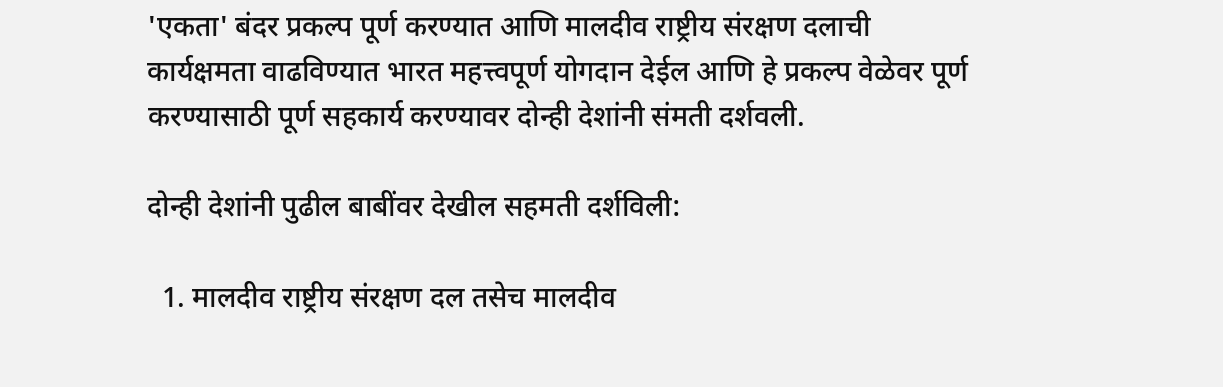'एकता' बंदर प्रकल्प पूर्ण करण्यात आणि मालदीव राष्ट्रीय संरक्षण दलाची  कार्यक्षमता वाढविण्यात भारत महत्त्वपूर्ण योगदान देईल आणि हे प्रकल्प वेळेवर पूर्ण करण्यासाठी पूर्ण सहकार्य करण्यावर दोन्ही देशांनी संमती दर्शवली.

दोन्ही देशांनी पुढील बाबींवर देखील सहमती दर्शविली:

  1. मालदीव राष्ट्रीय संरक्षण दल तसेच मालदीव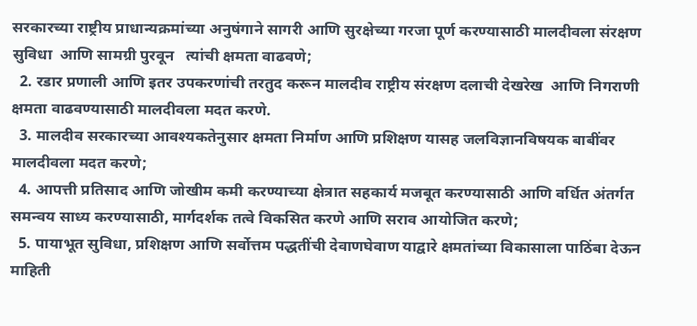सरकारच्या राष्ट्रीय प्राधान्यक्रमांच्या अनुषंगाने सागरी आणि सुरक्षेच्या गरजा पूर्ण करण्यासाठी मालदीवला संरक्षण सुविधा  आणि सामग्री पुरवून   त्यांची क्षमता वाढवणे;
  2. रडार प्रणाली आणि इतर उपकरणांची तरतुद करून मालदीव राष्ट्रीय संरक्षण दलाची देखरेख  आणि निगराणी क्षमता वाढवण्यासाठी मालदीवला मदत करणे.
  3. मालदीव सरकारच्या आवश्यकतेनुसार क्षमता निर्माण आणि प्रशिक्षण यासह जलविज्ञानविषयक बाबींवर मालदीवला मदत करणे;
  4. आपत्ती प्रतिसाद आणि जोखीम कमी करण्याच्या क्षेत्रात सहकार्य मजबूत करण्यासाठी आणि वर्धित अंतर्गत समन्वय साध्य करण्यासाठी, मार्गदर्शक तत्वे विकसित करणे आणि सराव आयोजित करणे;
  5. पायाभूत सुविधा, प्रशिक्षण आणि सर्वोत्तम पद्धतींची देवाणघेवाण याद्वारे क्षमतांच्या विकासाला पाठिंबा देऊन माहिती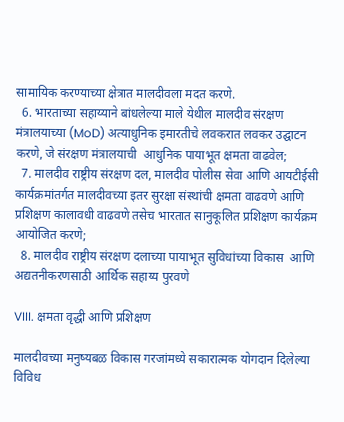सामायिक करण्याच्या क्षेत्रात मालदीवला मदत करणे.
  6. भारताच्या सहाय्याने बांधलेल्या माले येथील मालदीव संरक्षण मंत्रालयाच्या (MoD) अत्याधुनिक इमारतीचे लवकरात लवकर उद्घाटन करणे, जे संरक्षण मंत्रालयाची  आधुनिक पायाभूत क्षमता वाढवेल;
  7. मालदीव राष्ट्रीय संरक्षण दल, मालदीव पोलीस सेवा आणि आयटीईसी कार्यक्रमांतर्गत मालदीवच्या इतर सुरक्षा संस्थांची क्षमता वाढवणे आणि प्रशिक्षण कालावधी वाढवणे तसेच भारतात सानुकूलित प्रशिक्षण कार्यक्रम आयोजित करणे;
  8. मालदीव राष्ट्रीय संरक्षण दलाच्या पायाभूत सुविधांच्या विकास  आणि अद्यतनीकरणसाठी आर्थिक सहाय्य पुरवणे

VIII. क्षमता वृद्धी आणि प्रशिक्षण

मालदीवच्या मनुष्यबळ विकास गरजांमध्ये सकारात्मक योगदान दिलेल्या  विविध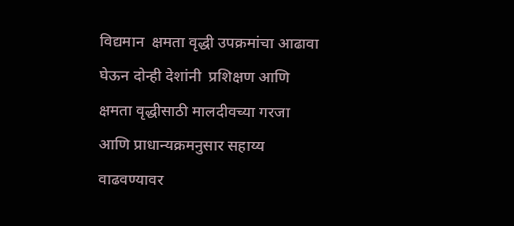विद्यमान  क्षमता वृद्धी उपक्रमांचा आढावा घेऊन दोन्ही देशांनी  प्रशिक्षण आणि क्षमता वृद्धीसाठी मालदीवच्या गरजा आणि प्राधान्यक्रमनुसार सहाय्य वाढवण्यावर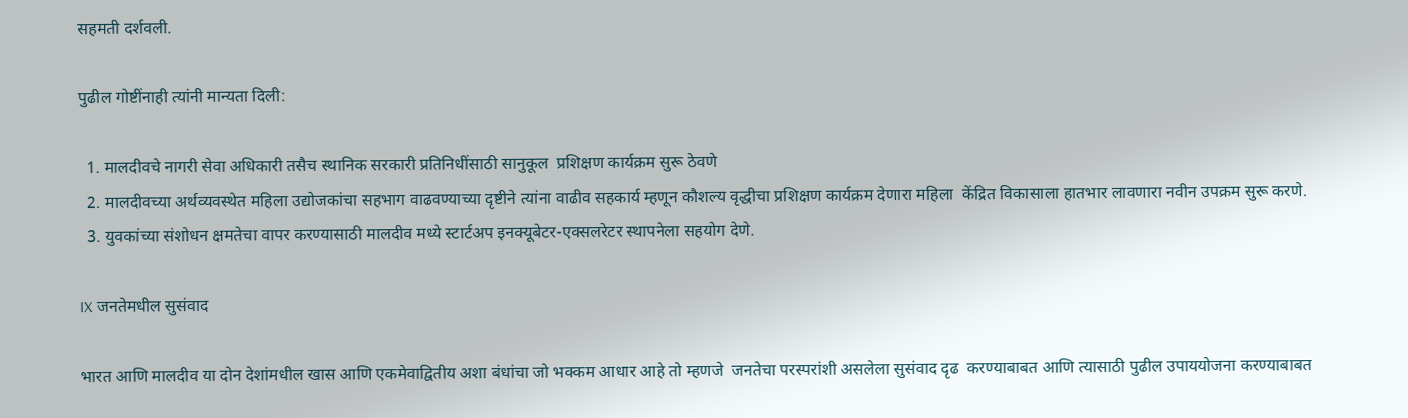सहमती दर्शवली.

पुढील गोष्टींनाही त्यांनी मान्यता दिली:

  1. मालदीवचे नागरी सेवा अधिकारी तसैच स्थानिक सरकारी प्रतिनिधींसाठी सानुकूल  प्रशिक्षण कार्यक्रम सुरू ठेवणे
  2. मालदीवच्या अर्थव्यवस्थेत महिला उद्योजकांचा सहभाग वाढवण्याच्या दृष्टीने त्यांना वाढीव सहकार्य म्हणून कौशल्य वृद्धीचा प्रशिक्षण कार्यक्रम देणारा महिला  केंद्रित विकासाला हातभार लावणारा नवीन उपक्रम सुरू करणे.
  3. युवकांच्या संशोधन क्षमतेचा वापर करण्यासाठी मालदीव मध्ये स्टार्टअप इनक्यूबेटर-एक्सलरेटर स्थापनेला सहयोग देणे.

IX जनतेमधील सुसंवाद

भारत आणि मालदीव या दोन देशांमधील खास आणि एकमेवाद्वितीय अशा बंधांचा जो भक्कम आधार आहे तो म्हणजे  जनतेचा परस्परांशी असलेला सुसंवाद दृढ  करण्याबाबत आणि त्यासाठी पुढील उपाययोजना करण्याबाबत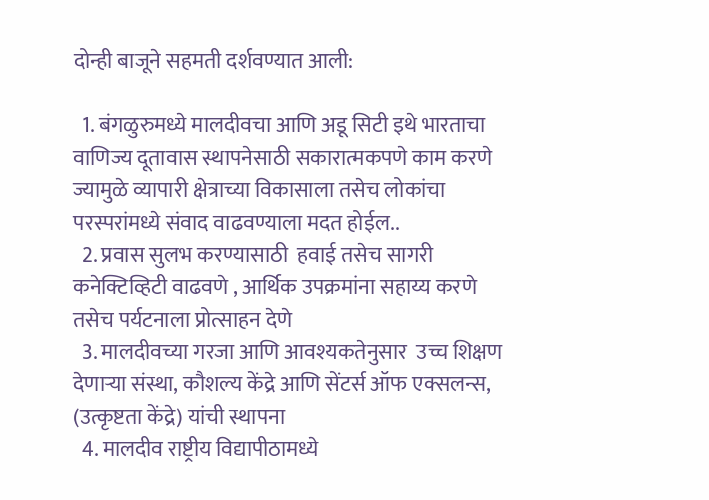दोन्ही बाजूने सहमती दर्शवण्यात आली:

  1. बंगळुरुमध्ये मालदीवचा आणि अडू सिटी इथे भारताचा वाणिज्य दूतावास स्थापनेसाठी सकारात्मकपणे काम करणे ज्यामुळे व्यापारी क्षेत्राच्या विकासाला तसेच लोकांचा परस्परांमध्ये संवाद वाढवण्याला मदत होईल..
  2. प्रवास सुलभ करण्यासाठी  हवाई तसेच सागरी कनेक्टिव्हिटी वाढवणे , आर्थिक उपक्रमांना सहाय्य करणे तसेच पर्यटनाला प्रोत्साहन देणे
  3. मालदीवच्या गरजा आणि आवश्यकतेनुसार  उच्च शिक्षण देणाऱ्या संस्था, कौशल्य केंद्रे आणि सेंटर्स ऑफ एक्सलन्स, (उत्कृष्टता केंद्रे) यांची स्थापना
  4. मालदीव राष्ट्रीय विद्यापीठामध्ये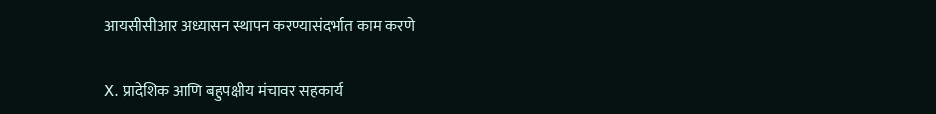आयसीसीआर अध्यासन स्थापन करण्यासंदर्भात काम करणे

X. प्रादेशिक आणि बहुपक्षीय मंचावर सहकार्य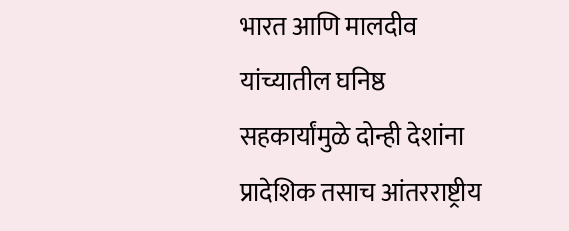भारत आणि मालदीव यांच्यातील घनिष्ठ सहकार्यांमुळे दोन्ही देशांना प्रादेशिक तसाच आंतरराष्ट्रीय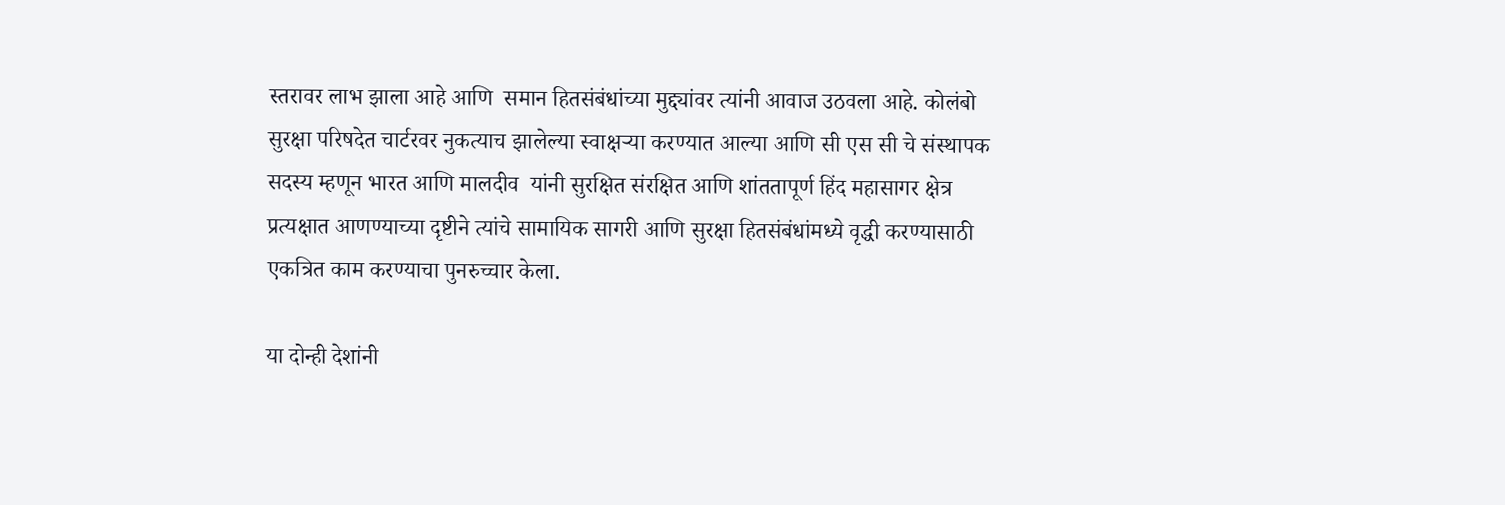स्तरावर लाभ झाला आहे आणि  समान हितसंबंधांच्या मुद्द्यांवर त्यांनी आवाज उठवला आहे. कोलंबो सुरक्षा परिषदेत चार्टरवर नुकत्याच झालेल्या स्वाक्षऱ्या करण्यात आल्या आणि सी एस सी चे संस्थापक सदस्य म्हणून भारत आणि मालदीव  यांनी सुरक्षित संरक्षित आणि शांततापूर्ण हिंद महासागर क्षेत्र प्रत्यक्षात आणण्याच्या दृष्टीने त्यांचे सामायिक सागरी आणि सुरक्षा हितसंबंधांमध्ये वृद्धी करण्यासाठी एकत्रित काम करण्याचा पुनरुच्चार केला.

या दोन्ही देशांनी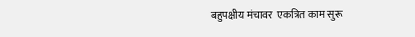बहुपक्षीय मंचावर  एकत्रित काम सुरू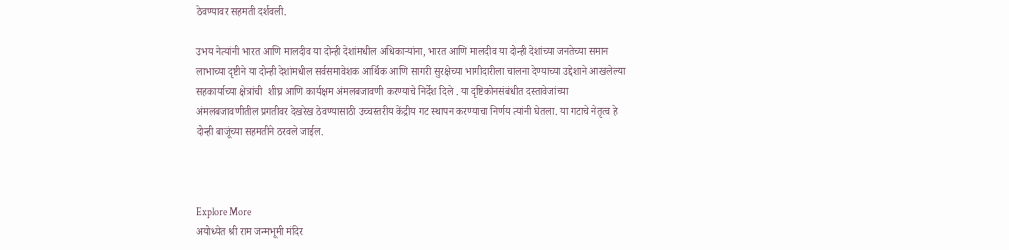ठेवण्यावर सहमती दर्शवली.

उभय नेत्यांनी भारत आणि मालदीव या दोन्ही देशांमधील अधिकाऱ्यांना, भारत आणि मालदीव या दोन्ही देशांच्या जनतेच्या समान लाभाच्या दृष्टीने या दोन्ही देशांमधील सर्वसमावेशक आर्थिक आणि सागरी सुरक्षेच्या भागीदारीला चालना देण्याच्या उद्देशाने आखलेल्या सहकार्याच्या क्षेत्रांची  शीघ्र आणि कार्यक्षम अंमलबजावणी करण्याचे निर्देश दिले . या दृष्टिकोनसंबंधीत दस्तावेजांच्या अंमलबजावणीतील प्रगतीवर देखरेख ठेवण्यासाठी उच्चस्तरीय केंद्रीय गट स्थापन करण्याचा निर्णय त्यांनी घेतला. या गटाचे नेतृत्व हे दोन्ही बाजूंच्या सहमतीने ठरवले जाईल.



Explore More
अयोध्येत श्री राम जन्मभूमी मंदिर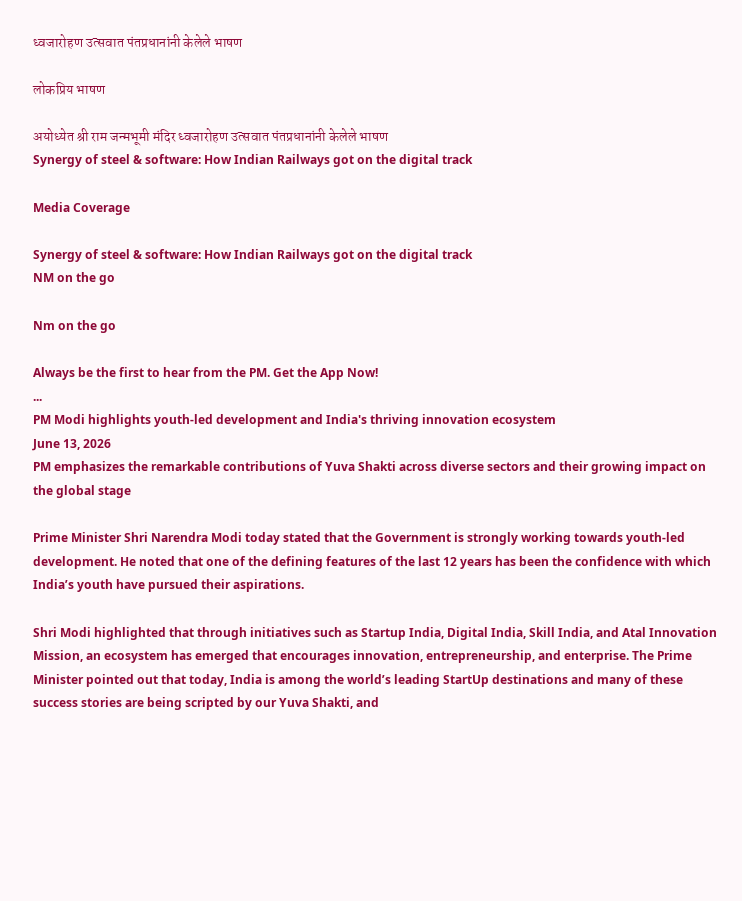ध्वजारोहण उत्सवात पंतप्रधानांनी केलेले भाषण

लोकप्रिय भाषण

अयोध्येत श्री राम जन्मभूमी मंदिर ध्वजारोहण उत्सवात पंतप्रधानांनी केलेले भाषण
Synergy of steel & software: How Indian Railways got on the digital track

Media Coverage

Synergy of steel & software: How Indian Railways got on the digital track
NM on the go

Nm on the go

Always be the first to hear from the PM. Get the App Now!
...
PM Modi highlights youth-led development and India's thriving innovation ecosystem
June 13, 2026
PM emphasizes the remarkable contributions of Yuva Shakti across diverse sectors and their growing impact on the global stage

Prime Minister Shri Narendra Modi today stated that the Government is strongly working towards youth-led development. He noted that one of the defining features of the last 12 years has been the confidence with which India’s youth have pursued their aspirations.

Shri Modi highlighted that through initiatives such as Startup India, Digital India, Skill India, and Atal Innovation Mission, an ecosystem has emerged that encourages innovation, entrepreneurship, and enterprise. The Prime Minister pointed out that today, India is among the world’s leading StartUp destinations and many of these success stories are being scripted by our Yuva Shakti, and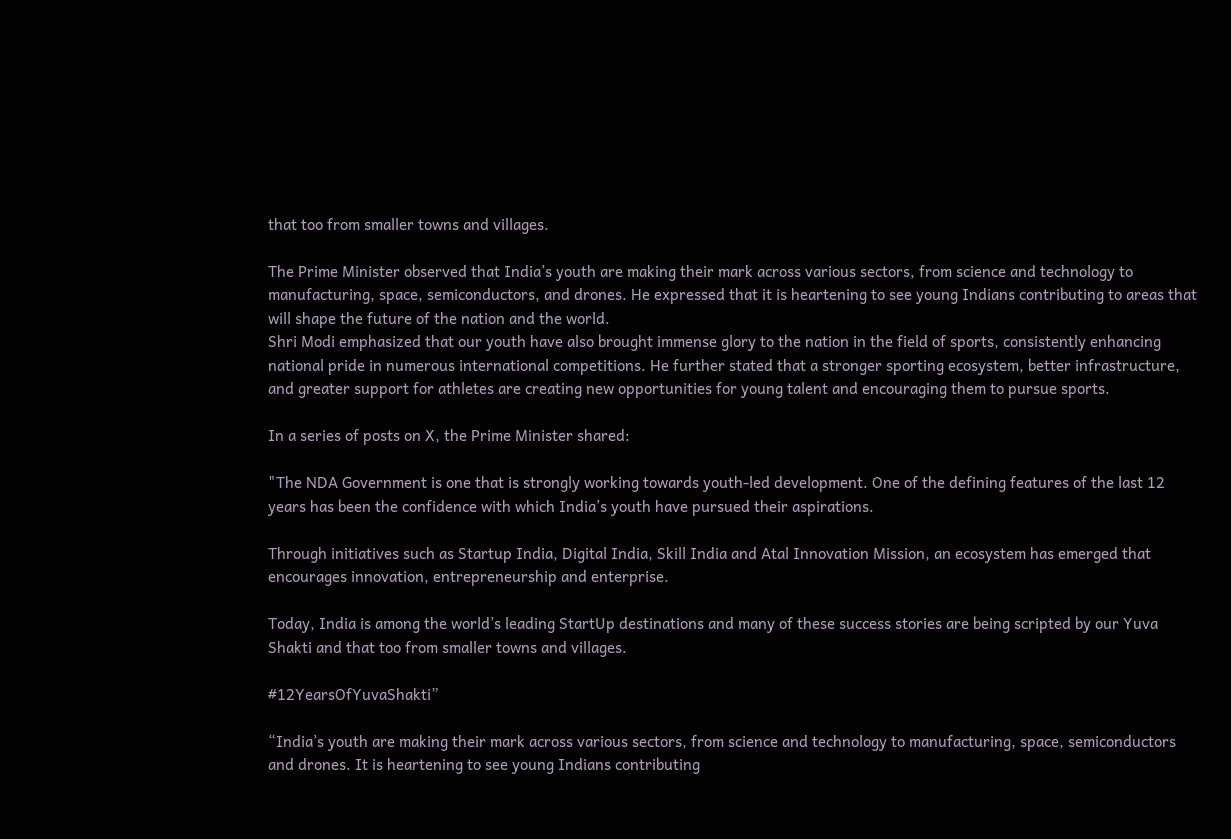that too from smaller towns and villages.

The Prime Minister observed that India’s youth are making their mark across various sectors, from science and technology to manufacturing, space, semiconductors, and drones. He expressed that it is heartening to see young Indians contributing to areas that will shape the future of the nation and the world.
Shri Modi emphasized that our youth have also brought immense glory to the nation in the field of sports, consistently enhancing national pride in numerous international competitions. He further stated that a stronger sporting ecosystem, better infrastructure, and greater support for athletes are creating new opportunities for young talent and encouraging them to pursue sports.

In a series of posts on X, the Prime Minister shared:

"The NDA Government is one that is strongly working towards youth-led development. One of the defining features of the last 12 years has been the confidence with which India’s youth have pursued their aspirations.

Through initiatives such as Startup India, Digital India, Skill India and Atal Innovation Mission, an ecosystem has emerged that encourages innovation, entrepreneurship and enterprise.

Today, India is among the world’s leading StartUp destinations and many of these success stories are being scripted by our Yuva Shakti and that too from smaller towns and villages.

#12YearsOfYuvaShakti”

“India’s youth are making their mark across various sectors, from science and technology to manufacturing, space, semiconductors and drones. It is heartening to see young Indians contributing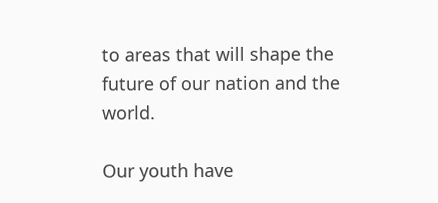to areas that will shape the future of our nation and the world.

Our youth have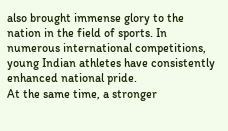also brought immense glory to the nation in the field of sports. In numerous international competitions, young Indian athletes have consistently enhanced national pride.
At the same time, a stronger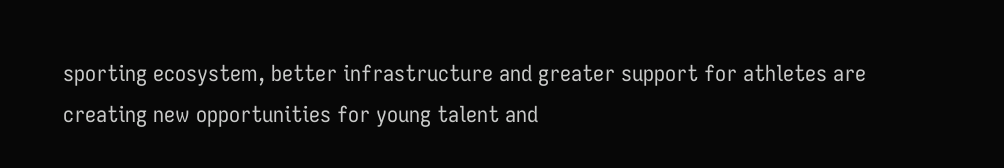sporting ecosystem, better infrastructure and greater support for athletes are creating new opportunities for young talent and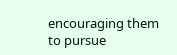encouraging them to pursue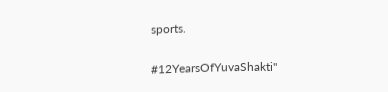sports.

#12YearsOfYuvaShakti"